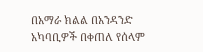በአማራ ክልል በአንዳንድ አካባቢዎች በቀጠለ የሰላም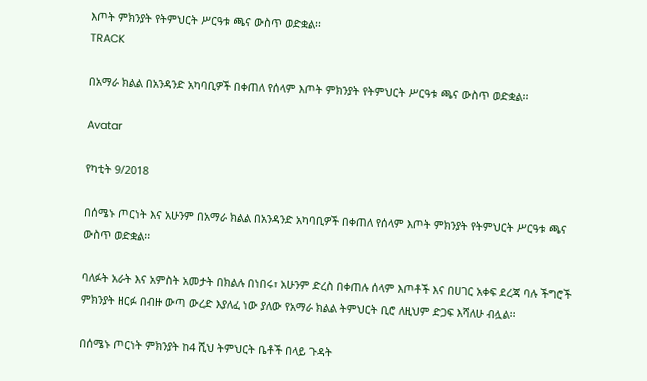እጦት ምክንያት የትምህርት ሥርዓቱ ጫና ውስጥ ወድቋል፡፡
TRACK

በአማራ ክልል በአንዳንድ አካባቢዎች በቀጠለ የሰላም እጦት ምክንያት የትምህርት ሥርዓቱ ጫና ውስጥ ወድቋል፡፡

Avatar

የካቲት 9/2018

በሰሜኑ ጦርነት እና አሁንም በአማራ ክልል በአንዳንድ አካባቢዎች በቀጠለ የሰላም እጦት ምክንያት የትምህርት ሥርዓቱ ጫና ውስጥ ወድቋል፡፡

ባለፉት አራት እና አምስት አመታት በክልሉ በነበሩ፣ አሁንም ድረስ በቀጠሉ ሰላም እጦቶች እና በሀገር አቀፍ ደረጃ ባሉ ችግሮች ምክንያት ዘርፉ በብዙ ውጣ ውረድ እያለፈ ነው ያለው የአማራ ክልል ትምህርት ቢሮ ለዚህም ድጋፍ እሻለሁ ብሏል፡፡

በሰሜኑ ጦርነት ምክንያት ከ4 ሺህ ትምህርት ቤቶች በላይ ጉዳት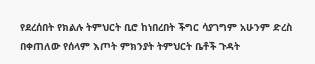የደረሰበት የክልሉ ትምህርት ቢሮ ከነበረበት ችግር ሳያገግም አሁንም ድረስ በቀጠለው የሰላም እጦት ምክንያት ትምህርት ቤቶች ጉዳት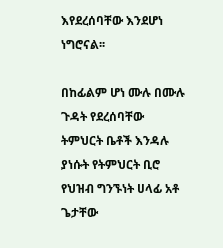እየደረሰባቸው እንደሆነ ነግሮናል፡፡

በከፊልም ሆነ ሙሉ በሙሉ ጉዳት የደረሰባቸው ትምህርት ቤቶች እንዳሉ ያነሱት የትምህርት ቢሮ የህዝብ ግንኙነት ሀላፊ አቶ ጌታቸው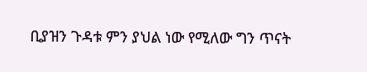ቢያዝን ጉዳቱ ምን ያህል ነው የሚለው ግን ጥናት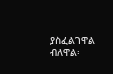ያስፈልገዋል ብለዋል፡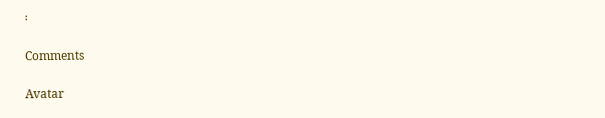፡

Comments

Avatar